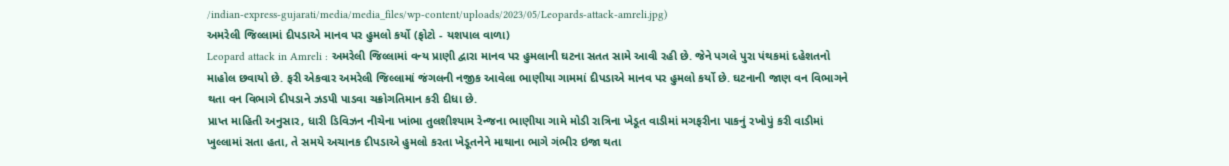/indian-express-gujarati/media/media_files/wp-content/uploads/2023/05/Leopards-attack-amreli.jpg)
અમરેલી જિલ્લામાં દીપડાએ માનવ પર હુમલો કર્યો (ફોટો - યશપાલ વાળા)
Leopard attack in Amreli : અમરેલી જિલ્લામાં વન્ય પ્રાણી દ્વારા માનવ પર હુમલાની ઘટના સતત સામે આવી રહી છે. જેને પગલે પુરા પંથકમાં દહેશતનો માહોલ છવાયો છે. ફરી એકવાર અમરેલી જિલ્લામાં જંગલની નજીક આવેલા ભાણીયા ગામમાં દીપડાએ માનવ પર હુમલો કર્યો છે. ઘટનાની જાણ વન વિભાગને થતા વન વિભાગે દીપડાને ઝડપી પાડવા ચક્રોગતિમાન કરી દીધા છે.
પ્રાપ્ત માહિતી અનુસાર, ધારી ડિવિઝન નીચેના ખાંભા તુલશીશ્યામ રેન્જના ભાણીયા ગામે મોડી રાત્રિના ખેડૂત વાડીમાં મગફરીના પાકનું રખોપું કરી વાડીમાં ખુલ્લામાં સતા હતા, તે સમયે અચાનક દીપડાએ હુમલો કરતા ખેડૂતનેને માથાના ભાગે ગંભીર ઇજા થતા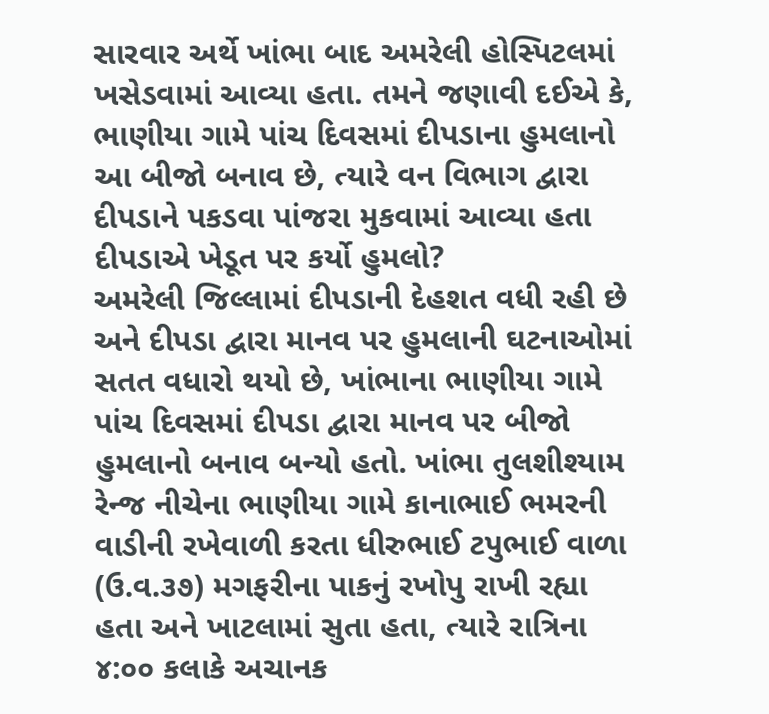સારવાર અર્થે ખાંભા બાદ અમરેલી હોસ્પિટલમાં ખસેડવામાં આવ્યા હતા. તમને જણાવી દઈએ કે, ભાણીયા ગામે પાંચ દિવસમાં દીપડાના હુમલાનો આ બીજો બનાવ છે, ત્યારે વન વિભાગ દ્વારા દીપડાને પકડવા પાંજરા મુકવામાં આવ્યા હતા
દીપડાએ ખેડૂત પર કર્યો હુમલો?
અમરેલી જિલ્લામાં દીપડાની દેહશત વધી રહી છે અને દીપડા દ્વારા માનવ પર હુમલાની ઘટનાઓમાં સતત વધારો થયો છે, ખાંભાના ભાણીયા ગામે પાંચ દિવસમાં દીપડા દ્વારા માનવ પર બીજો હુમલાનો બનાવ બન્યો હતો. ખાંભા તુલશીશ્યામ રેન્જ નીચેના ભાણીયા ગામે કાનાભાઈ ભમરની વાડીની રખેવાળી કરતા ધીરુભાઈ ટપુભાઈ વાળા (ઉ.વ.૩૭) મગફરીના પાકનું રખોપુ રાખી રહ્યા હતા અને ખાટલામાં સુતા હતા, ત્યારે રાત્રિના ૪:૦૦ કલાકે અચાનક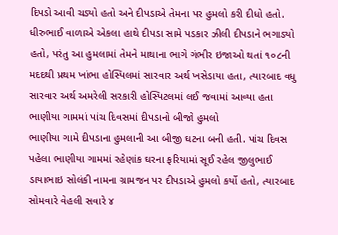દિપડો આવી ચડ્યો હતો અને દીપડાએ તેમના પર હુમલો કરી દીધો હતો. ધીરુભાઈ વાળાએ એકલા હાથે દીપડા સામે પડકાર ઝીલી દીપડાને ભગાડ્યો હતો, પરંતુ આ હુમલામાં તેમને માથાના ભાગે ગંભીર ઇજાઓ થતાં ૧૦૮ની મદદથી પ્રથમ ખાંભા હોસ્પિલમાં સારવાર અર્થ ખસેડાયા હતા, ત્યારબાદ વધુ સારવાર અર્થ અમરેલી સરકારી હોસ્પિટલમાં લઈ જવામાં આવ્યા હતા
ભાણીયા ગામમાં પાંચ દિવસમાં દીપડાનો બીજો હુમલો
ભાણીયા ગામે દીપડાના હુમલાની આ બીજી ઘટના બની હતી. પાંચ દિવસ પહેલા ભાણીયા ગામમાં રહેણાંક ઘરના ફરિયામાં સૂઈ રહેલ જીલુભાઈ ડાયાભાઇ સોલંકી નામના ગ્રામજન પર દીપડાએ હુમલો કર્યો હતો, ત્યારબાદ સોમવારે વેહલી સવારે ૪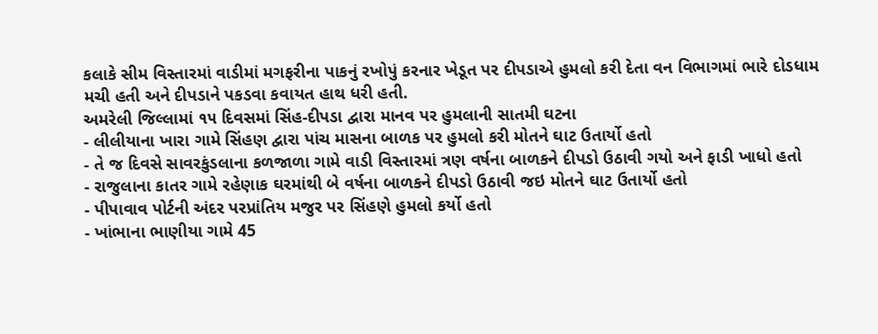કલાકે સીમ વિસ્તારમાં વાડીમાં મગફરીના પાકનું રખોપું કરનાર ખેડૂત પર દીપડાએ હુમલો કરી દેતા વન વિભાગમાં ભારે દોડધામ મચી હતી અને દીપડાને પકડવા કવાયત હાથ ધરી હતી.
અમરેલી જિલ્લામાં ૧૫ દિવસમાં સિંહ-દીપડા દ્વારા માનવ પર હુમલાની સાતમી ઘટના
- લીલીયાના ખારા ગામે સિંહણ દ્વારા પાંચ માસના બાળક પર હુમલો કરી મોતને ઘાટ ઉતાર્યો હતો
- તે જ દિવસે સાવરકુંડલાના કળજાળા ગામે વાડી વિસ્તારમાં ત્રણ વર્ષના બાળકને દીપડો ઉઠાવી ગયો અને ફાડી ખાધો હતો
- રાજુલાના કાતર ગામે રહેણાક ઘરમાંથી બે વર્ષના બાળકને દીપડો ઉઠાવી જઇ મોતને ઘાટ ઉતાર્યો હતો
- પીપાવાવ પોર્ટની અંદર પરપ્રાંતિય મજુર પર સિંહણે હુમલો કર્યો હતો
- ખાંભાના ભાણીયા ગામે 45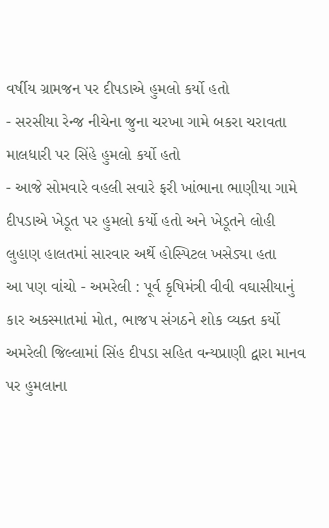વર્ષીય ગ્રામજન પર દીપડાએ હુમલો કર્યો હતો
- સરસીયા રેન્જ નીચેના જુના ચરખા ગામે બકરા ચરાવતા માલધારી પર સિંહે હુમલો કર્યો હતો
- આજે સોમવારે વહલી સવારે ફરી ખાંભાના ભાણીયા ગામે દીપડાએ ખેડૂત પર હુમલો કર્યો હતો અને ખેડૂતને લોહી લુહાણ હાલતમાં સારવાર અર્થે હોસ્પિટલ ખસેડ્યા હતા
આ પણ વાંચો - અમરેલી : પૂર્વ કૃષિમંત્રી વીવી વઘાસીયાનું કાર અકસ્માતમાં મોત, ભાજપ સંગઠને શોક વ્યક્ત કર્યો
અમરેલી જિલ્લામાં સિંહ દીપડા સહિત વન્યપ્રાણી દ્વારા માનવ પર હુમલાના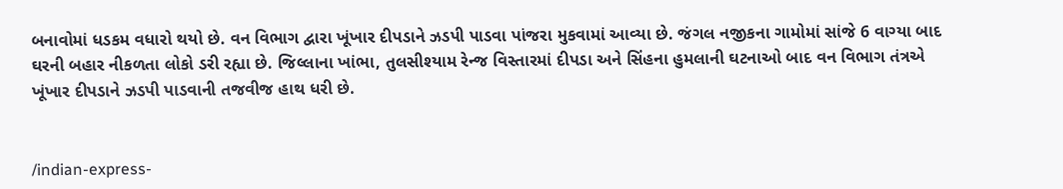બનાવોમાં ધડકમ વધારો થયો છે. વન વિભાગ દ્વારા ખૂંખાર દીપડાને ઝડપી પાડવા પાંજરા મુકવામાં આવ્યા છે. જંગલ નજીકના ગામોમાં સાંજે 6 વાગ્યા બાદ ઘરની બહાર નીકળતા લોકો ડરી રહ્યા છે. જિલ્લાના ખાંભા, તુલસીશ્યામ રેન્જ વિસ્તારમાં દીપડા અને સિંહના હુમલાની ઘટનાઓ બાદ વન વિભાગ તંત્રએ ખૂંખાર દીપડાને ઝડપી પાડવાની તજવીજ હાથ ધરી છે.


/indian-express-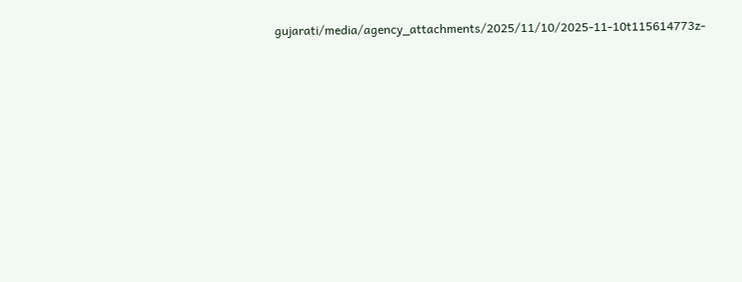gujarati/media/agency_attachments/2025/11/10/2025-11-10t115614773z-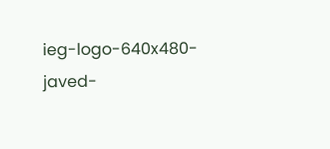ieg-logo-640x480-javed-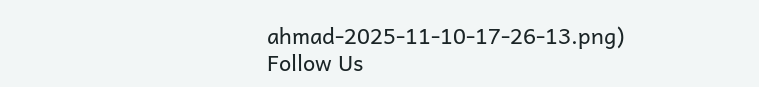ahmad-2025-11-10-17-26-13.png)
Follow Us